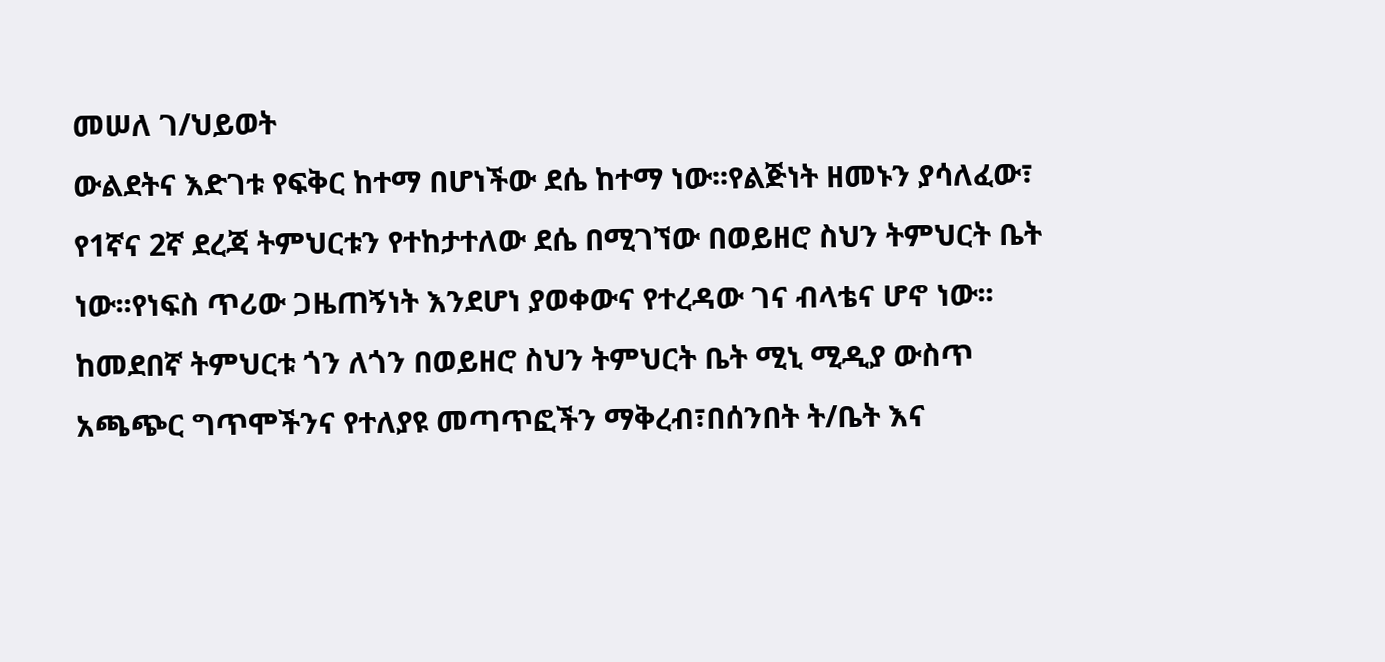መሠለ ገ/ህይወት
ውልደትና እድገቱ የፍቅር ከተማ በሆነችው ደሴ ከተማ ነው፡፡የልጅነት ዘመኑን ያሳለፈው፣ የ1ኛና 2ኛ ደረጃ ትምህርቱን የተከታተለው ደሴ በሚገኘው በወይዘሮ ስህን ትምህርት ቤት ነው፡፡የነፍስ ጥሪው ጋዜጠኝነት እንደሆነ ያወቀውና የተረዳው ገና ብላቴና ሆኖ ነው፡፡
ከመደበኛ ትምህርቱ ጎን ለጎን በወይዘሮ ስህን ትምህርት ቤት ሚኒ ሚዲያ ውስጥ አጫጭር ግጥሞችንና የተለያዩ መጣጥፎችን ማቅረብ፣በሰንበት ት/ቤት እና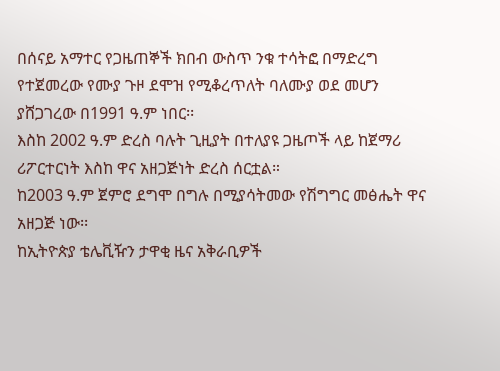በሰናይ አማተር የጋዜጠኞች ክበብ ውስጥ ንቁ ተሳትፎ በማድረግ የተጀመረው የሙያ ጉዞ ደሞዝ የሚቆረጥለት ባለሙያ ወደ መሆን ያሸጋገረው በ1991 ዓ.ም ነበር፡፡
እስከ 2002 ዓ.ም ድረስ ባሉት ጊዚያት በተለያዩ ጋዜጦች ላይ ከጀማሪ ሪፖርተርነት እስከ ዋና አዘጋጅነት ድረስ ሰርቷል።
ከ2003 ዓ.ም ጀምሮ ደግሞ በግሉ በሚያሳትመው የሽግግር መፅሔት ዋና አዘጋጅ ነው፡፡
ከኢትዮጵያ ቴሌቪዥን ታዋቂ ዜና አቅራቢዎች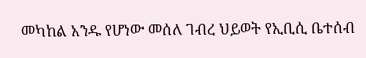መካከል አንዱ የሆነው መሰለ ገብረ ህይወት የኢቢሲ ቤተሰብ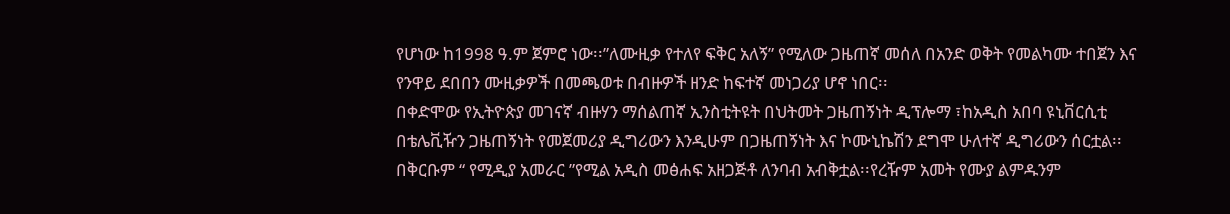የሆነው ከ1998 ዓ.ም ጀምሮ ነው፡፡”ለሙዚቃ የተለየ ፍቅር አለኝ” የሚለው ጋዜጠኛ መሰለ በአንድ ወቅት የመልካሙ ተበጀን እና የንዋይ ደበበን ሙዚቃዎች በመጫወቱ በብዙዎች ዘንድ ከፍተኛ መነጋሪያ ሆኖ ነበር፡፡
በቀድሞው የኢትዮጵያ መገናኛ ብዙሃን ማሰልጠኛ ኢንስቲትዩት በህትመት ጋዜጠኝነት ዲፕሎማ ፣ከአዲስ አበባ ዩኒቨርሲቲ በቴሌቪዥን ጋዜጠኝነት የመጀመሪያ ዲግሪውን እንዲሁም በጋዜጠኝነት እና ኮሙኒኬሽን ደግሞ ሁለተኛ ዲግሪውን ሰርቷል፡፡
በቅርቡም “ የሚዲያ አመራር ”የሚል አዲስ መፅሐፍ አዘጋጅቶ ለንባብ አብቅቷል፡፡የረዥም አመት የሙያ ልምዱንም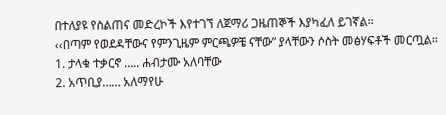በተለያዩ የስልጠና መድረኮች እየተገኘ ለጀማሪ ጋዜጠኞች እያካፈለ ይገኛል፡፡
‹‹በጣም የወደዳቸውና የምንጊዜም ምርጫዎቼ ናቸው” ያላቸውን ሶስት መፅሃፍቶች መርጧል፡፡
1. ታላቁ ተቃርኖ ….. ሐብታሙ አለባቸው
2. አጥቢያ…… አለማየሁ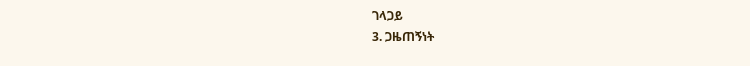ገላጋይ
3. ጋዜጠኝነት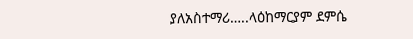ያለአስተማሪ…..ላዕከማርያም ደምሴ